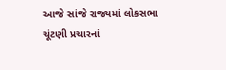આજે સાંજે રાજ્યમાં લોકસભા ચૂંટણી પ્રચારનાં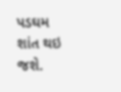પડઘમ શાંત થઇ જશે.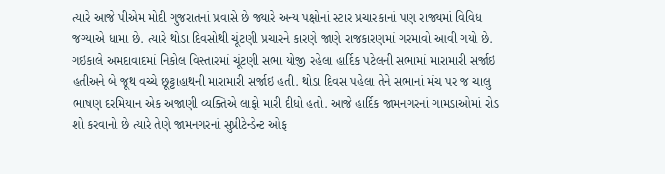ત્યારે આજે પીએમ મોદી ગુજરાતનાં પ્રવાસે છે જ્યારે અન્ય પક્ષોનાં સ્ટાર પ્રચારકાનાં પણ રાજ્યમાં વિવિધ જગ્યાએ ધામા છે. ત્યારે થોડા દિવસોથી ચૂંટણી પ્રચારને કારણે જાણે રાજકારણમાં ગરમાવો આવી ગયો છે. ગઇકાલે અમદાવાદમાં નિકોલ વિસ્તારમાં ચૂંટણી સભા યોજી રહેલા હાર્દિક પટેલની સભામાં મારામારી સર્જાઇ હતીઅને બે જૂથ વચ્ચે છૂટ્ટાહાથની મારામારી સર્જાઇ હતી. થોડા દિવસ પહેલા તેને સભાનાં મંચ પર જ ચાલુ ભાષણ દરમિયાન એક અજાણી વ્યક્તિએ લાફો મારી દીધો હતો. આજે હાર્દિક જામનગરનાં ગામડાઓમાં રોડ શો કરવાનો છે ત્યારે તેણે જામનગરનાં સુપ્રીટેન્ડેન્ટ ઓફ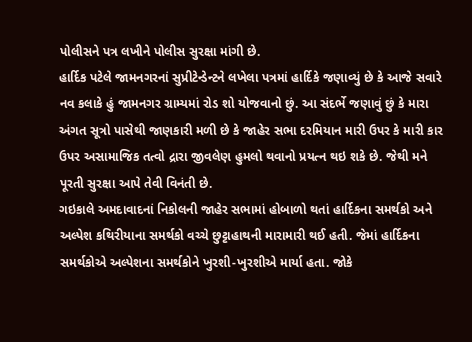પોલીસને પત્ર લખીને પોલીસ સુરક્ષા માંગી છે.
હાર્દિક પટેલે જામનગરનાં સુપ્રીટેન્ડેન્ટને લખેલા પત્રમાં હાર્દિકે જણાવ્યું છે કે આજે સવારે નવ કલાકે હું જામનગર ગ્રામ્યમાં રોડ શો યોજવાનો છું. આ સંદર્ભે જણાવું છું કે મારા અંગત સૂત્રો પાસેથી જાણકારી મળી છે કે જાહેર સભા દરમિયાન મારી ઉપર કે મારી કાર ઉપર અસામાજિક તત્વો દ્રારા જીવલેણ હુમલો થવાનો પ્રયત્ન થઇ શકે છે. જેથી મને પૂરતી સુરક્ષા આપે તેવી વિનંતી છે.
ગઇકાલે અમદાવાદનાં નિકોલની જાહેર સભામાં હોબાળો થતાં હાર્દિકના સમર્થકો અને અલ્પેશ કથિરીયાના સમર્થકો વચ્ચે છુટ્ટાહાથની મારામારી થઈ હતી. જેમાં હાર્દિકના સમર્થકોએ અલ્પેશના સમર્થકોને ખુરશી-ખુરશીએ માર્યા હતા. જોકે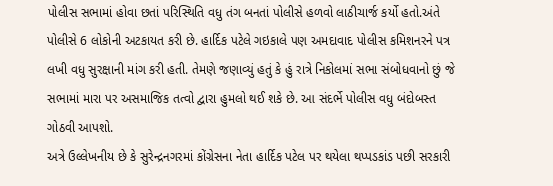પોલીસ સભામાં હોવા છતાં પરિસ્થિતિ વધુ તંગ બનતાં પોલીસે હળવો લાઠીચાર્જ કર્યો હતો.અંતે પોલીસે 6 લોકોની અટકાયત કરી છે. હાર્દિક પટેલે ગઇકાલે પણ અમદાવાદ પોલીસ કમિશનરને પત્ર લખી વધુ સુરક્ષાની માંગ કરી હતી. તેમણે જણાવ્યું હતું કે હું રાત્રે નિકોલમાં સભા સંબોધવાનો છું જે સભામાં મારા પર અસમાજિક તત્વો દ્વારા હુમલો થઈ શકે છે. આ સંદર્ભે પોલીસ વધુ બંદોબસ્ત ગોઠવી આપશો.
અત્રે ઉલ્લેખનીય છે કે સુરેન્દ્રનગરમાં કોંગ્રેસના નેતા હાર્દિક પટેલ પર થયેલા થપ્પડકાંડ પછી સરકારી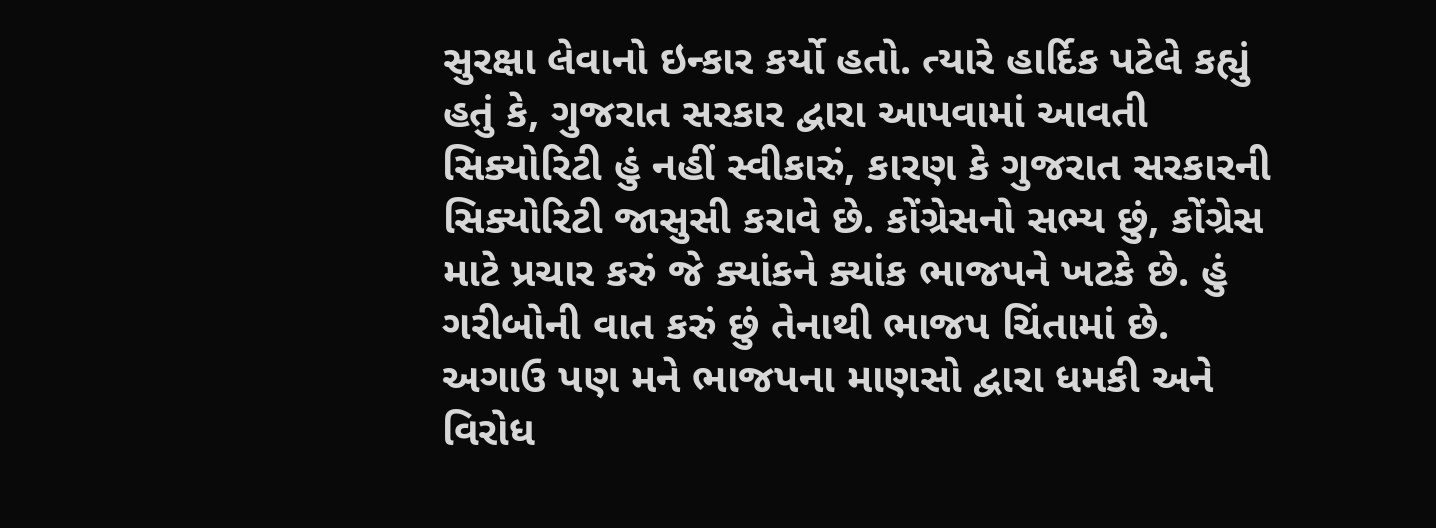સુરક્ષા લેવાનો ઇન્કાર કર્યો હતો. ત્યારે હાર્દિક પટેલે કહ્યું હતું કે, ગુજરાત સરકાર દ્વારા આપવામાં આવતી સિક્યોરિટી હું નહીં સ્વીકારું, કારણ કે ગુજરાત સરકારની સિક્યોરિટી જાસુસી કરાવે છે. કોંગ્રેસનો સભ્ય છું, કોંગ્રેસ માટે પ્રચાર કરું જે ક્યાંકને ક્યાંક ભાજપને ખટકે છે. હું ગરીબોની વાત કરું છું તેનાથી ભાજપ ચિંતામાં છે. અગાઉ પણ મને ભાજપના માણસો દ્વારા ધમકી અને વિરોધ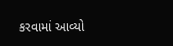કરવામાં આવ્યો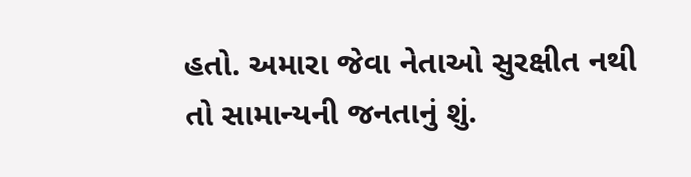હતો. અમારા જેવા નેતાઓ સુરક્ષીત નથી તો સામાન્યની જનતાનું શું.